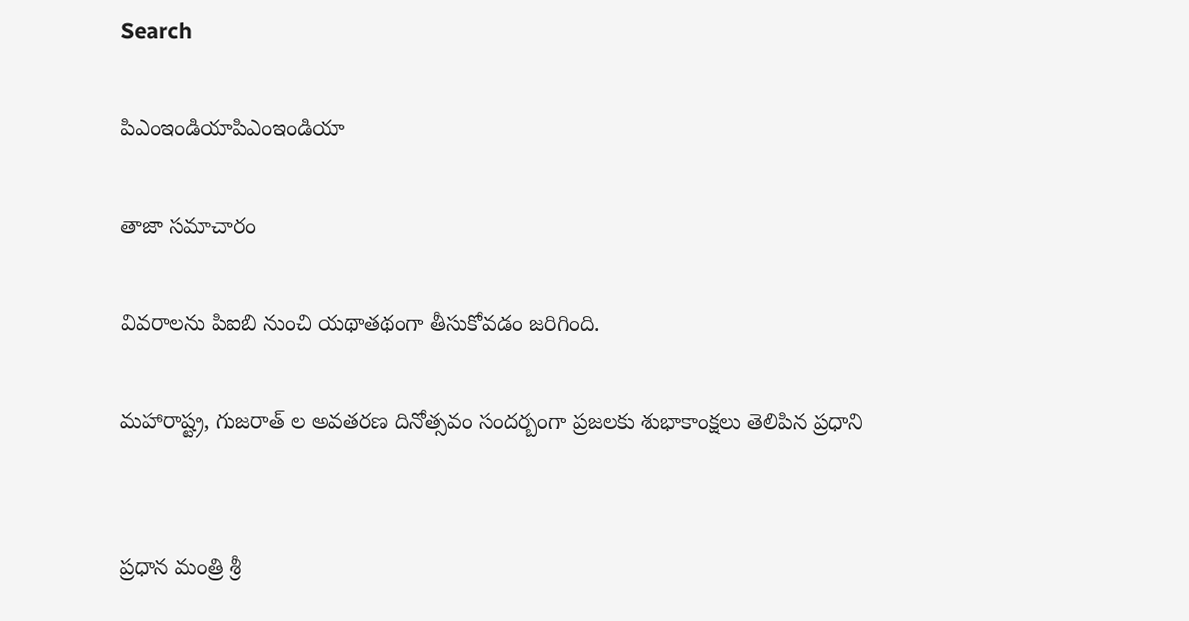Search

పిఎంఇండియాపిఎంఇండియా

తాజా స‌మాచారం

వివరాలను పిఐబి నుంచి యథాతథంగా తీసుకోవడం జరిగింది.

మహారాష్ట్ర, గుజరాత్ ల అవతరణ దినోత్సవం సందర్బంగా ప్రజలకు శుభాకాంక్షలు తెలిపిన ప్రధాని


ప్రధాన మంత్రి శ్రీ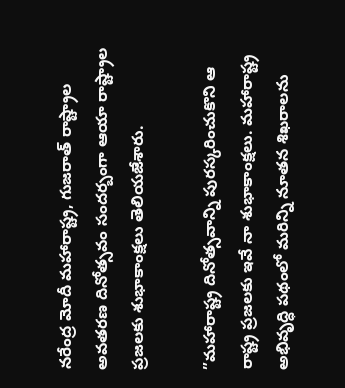నరేంద్ర మోదీ మహారాష్ట్ర, గుజరాత్ రాష్ట్రాల అవతరణ దినోత్సవం సందర్బంగా ఆయా రాష్ట్రాల ప్రజలకు శుభాకాంక్షలు తెలియజేశారు.

”మహారాష్ట్ర దినోత్సవాన్ని పురస్కరించుకొని ఆ రాష్ట్ర ప్రజలకు ఇవే నా శుభాకాంక్షలు. మహారాష్ట్ర అభివృద్ధి పథంలో మరిన్ని నూతన శిఖరాలను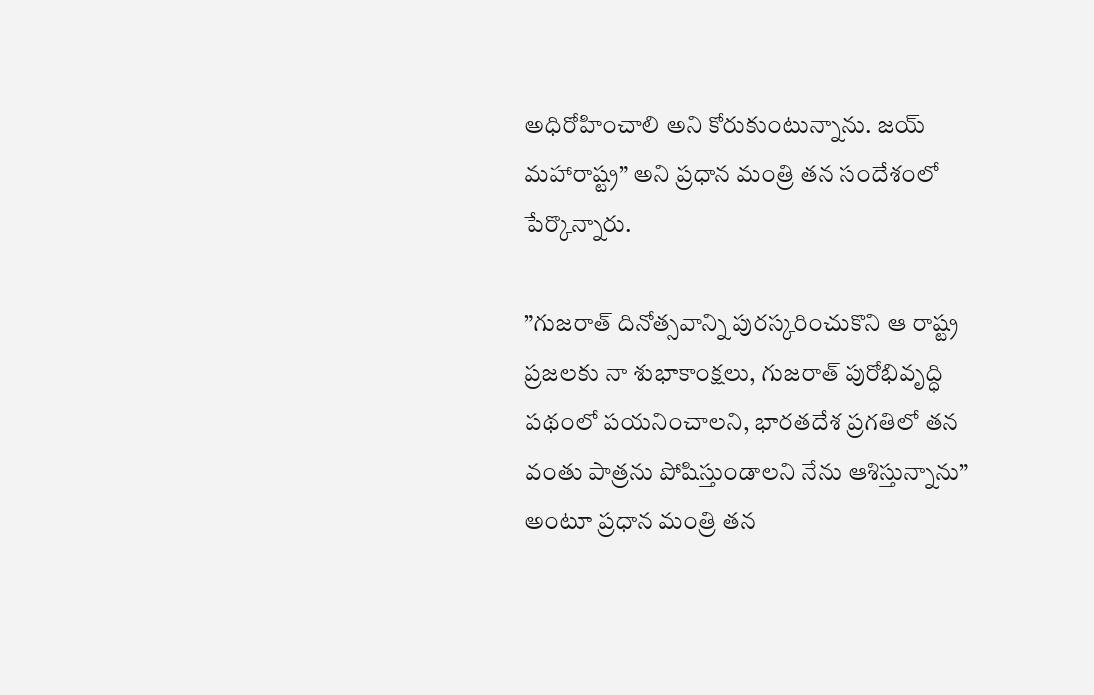అధిరోహించాలి అని కోరుకుంటున్నాను. జయ్ మహారాష్ట్ర” అని ప్రధాన మంత్రి తన సందేశంలో పేర్కొన్నారు.

”గుజరాత్ దినోత్సవాన్ని పురస్కరించుకొని ఆ రాష్ట్ర ప్రజలకు నా శుభాకాంక్షలు, గుజరాత్ పురోభివృద్ధి పథంలో పయనించాలని, భారతదేశ ప్రగతిలో తన వంతు పాత్రను పోషిస్తుండాలని నేను ఆశిస్తున్నాను” అంటూ ప్రధాన మంత్రి తన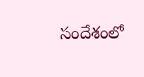సందేశంలో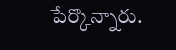పేర్కొన్నారు.